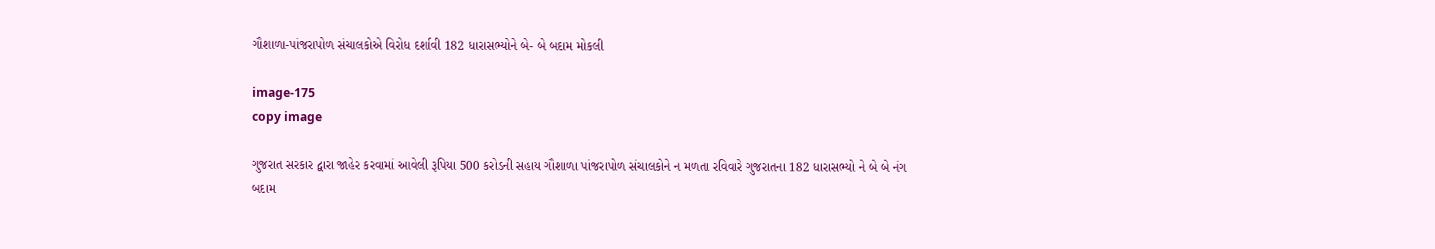ગૌશાળા-પાંજરાપોળ સંચાલકોએ વિરોધ દર્શાવી 182 ધારાસભ્યોને બે- બે બદામ મોકલી

image-175
copy image

ગુજરાત સરકાર દ્વારા જાહેર કરવામાં આવેલી રૂપિયા 500 કરોડની સહાય ગૌશાળા પાંજરાપોળ સંચાલકોને ન મળતા રવિવારે ગુજરાતના 182 ધારાસભ્યો ને બે બે નંગ બદામ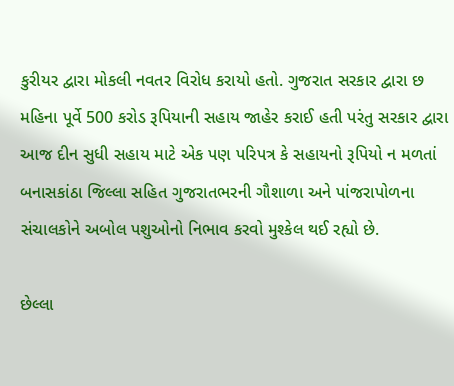કુરીયર દ્વારા મોકલી નવતર વિરોધ કરાયો હતો. ગુજરાત સરકાર દ્વારા છ મહિના પૂર્વે 500 કરોડ રૂપિયાની સહાય જાહેર કરાઈ હતી પરંતુ સરકાર દ્વારા આજ દીન સુધી સહાય માટે એક પણ પરિપત્ર કે સહાયનો રૂપિયો ન મળતાં બનાસકાંઠા જિલ્લા સહિત ગુજરાતભરની ગૌશાળા અને પાંજરાપોળના સંચાલકોને અબોલ પશુઓનો નિભાવ કરવો મુશ્કેલ થઈ રહ્યો છે.

છેલ્લા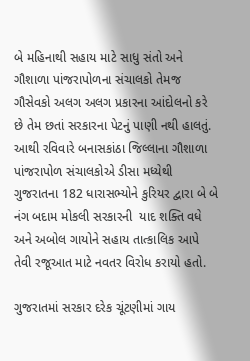બે મહિનાથી સહાય માટે સાધુ સંતો અને ગૌશાળા પાંજરાપોળના સંચાલકો તેમજ ગૌસેવકો અલગ અલગ પ્રકારના આંદોલનો કરે છે તેમ છતાં સરકારના પેટનું પાણી નથી હાલતું. આથી રવિવારે બનાસકાંઠા જિલ્લાના ગૌશાળા પાંજરાપોળ સંચાલકોએ ડીસા મધ્યેથી ગુજરાતના 182 ધારાસભ્યોને કુરિયર દ્વારા બે બે નંગ બદામ મોકલી સરકારની  યાદ શક્તિ વધે અને અબોલ ગાયોને સહાય તાત્કાલિક આપે તેવી રજૂઆત માટે નવતર વિરોધ કરાયો હતો.

ગુજરાતમાં સરકાર દરેક ચૂંટણીમાં ગાય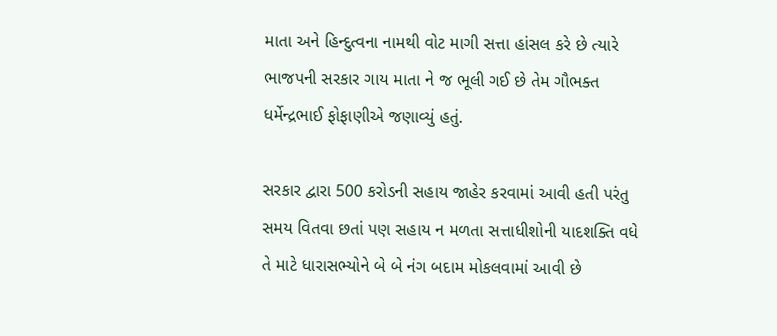માતા અને હિન્દુત્વના નામથી વોટ માગી સત્તા હાંસલ કરે છે ત્યારે ભાજપની સરકાર ગાય માતા ને જ ભૂલી ગઈ છે તેમ ગૌભક્ત ધર્મેન્દ્રભાઈ ફોફાણીએ જણાવ્યું હતું.

સરકાર દ્વારા 500 કરોડની સહાય જાહેર કરવામાં આવી હતી પરંતુ સમય વિતવા છતાં પણ સહાય ન મળતા સત્તાધીશોની યાદશક્તિ વધે તે માટે ધારાસભ્યોને બે બે નંગ બદામ મોકલવામાં આવી છે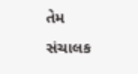તેમ સંચાલક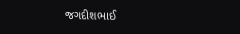જગદીશભાઈ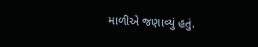માળીએ જણાવ્યું હતું.